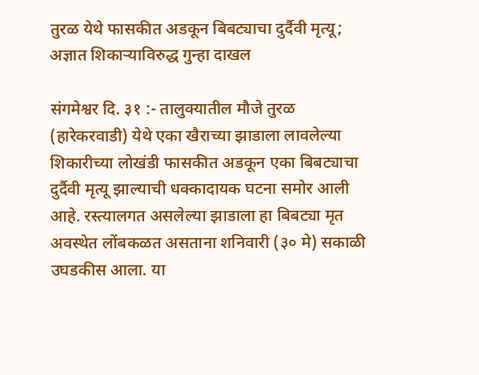तुरळ येथे फासकीत अडकून बिबट्याचा दुर्दैवी मृत्यू; अज्ञात शिकाऱ्याविरुद्ध गुन्हा दाखल

संगमेश्वर दि. ३१ :- तालुक्यातील मौजे तुरळ (हारेकरवाडी) येथे एका खैराच्या झाडाला लावलेल्या शिकारीच्या लोखंडी फासकीत अडकून एका बिबट्याचा दुर्दैवी मृत्यू झाल्याची धक्कादायक घटना समोर आली आहे. रस्त्यालगत असलेल्या झाडाला हा बिबट्या मृत अवस्थेत लोंबकळत असताना शनिवारी (३० मे) सकाळी उघडकीस आला. या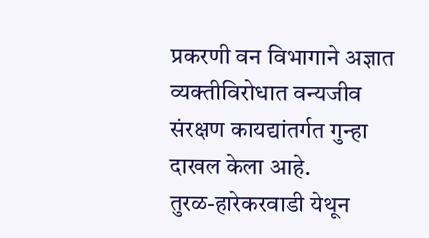प्रकरणी वन विभागाने अज्ञात व्यक्तीविरोधात वन्यजीव संरक्षण कायद्यांतर्गत गुन्हा दाखल केला आहे.
तुरळ-हारेकरवाडी येथून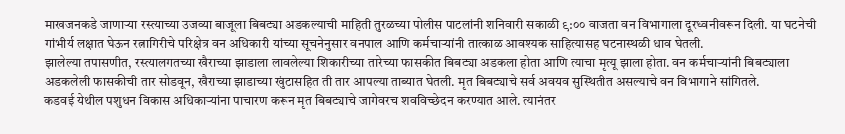माखजनकडे जाणाऱ्या रस्त्याच्या उजव्या बाजूला बिबट्या अडकल्याची माहिती तुरळच्या पोलीस पाटलांनी शनिवारी सकाळी ९:०० वाजता वन विभागाला दूरध्वनीवरून दिली. या घटनेची गांभीर्य लक्षात घेऊन रत्नागिरीचे परिक्षेत्र वन अधिकारी यांच्या सूचनेनुसार वनपाल आणि कर्मचाऱ्यांनी तात्काळ आवश्यक साहित्यासह घटनास्थळी धाव घेतली.
झालेल्या तपासणीत, रस्त्यालगतच्या खैराच्या झाडाला लावलेल्या शिकारीच्या तारेच्या फासकीत बिबट्या अडकला होता आणि त्याचा मृत्यू झाला होता. वन कर्मचाऱ्यांनी बिबट्याला अडकलेली फासकीची तार सोडवून, खैराच्या झाडाच्या खुंटासहित ती तार आपल्या ताब्यात घेतली. मृत बिबट्याचे सर्व अवयव सुस्थितीत असल्याचे वन विभागाने सांगितले.
कडवई येथील पशुधन विकास अधिकाऱ्यांना पाचारण करून मृत बिबट्याचे जागेवरच शवविच्छेदन करण्यात आले. त्यानंतर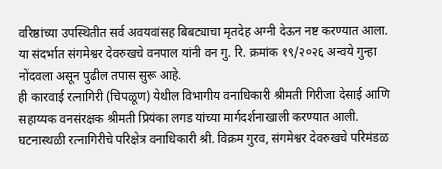वरिष्ठांच्या उपस्थितीत सर्व अवयवांसह बिबट्याचा मृतदेह अग्नी देऊन नष्ट करण्यात आला. या संदर्भात संगमेश्वर देवरुखचे वनपाल यांनी वन गु. रि. क्रमांक १९/२०२६ अन्वये गुन्हा नोंदवला असून पुढील तपास सुरू आहे.
ही कारवाई रत्नागिरी (चिपळूण) येथील विभागीय वनाधिकारी श्रीमती गिरीजा देसाई आणि सहाय्यक वनसंरक्षक श्रीमती प्रियंका लगड यांच्या मार्गदर्शनाखाली करण्यात आली. घटनास्थळी रत्नागिरीचे परिक्षेत्र वनाधिकारी श्री. विक्रम गुरव, संगमेश्वर देवरुखचे परिमंडळ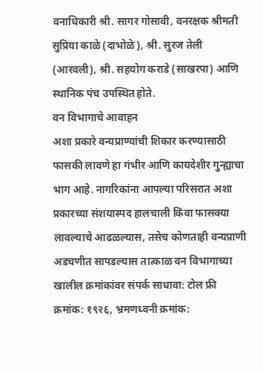वनाधिकारी श्री. सागर गोसावी, वनरक्षक श्रीमती सुप्रिया काळे (दाभोळे), श्री. सुरज तेली (आरवली), श्री. सहयोग कराडे (साखरपा) आणि स्थानिक पंच उपस्थित होते.
वन विभागाचे आवाहन
अशा प्रकारे वन्यप्राण्यांची शिकार करण्यासाठी फासकी लावणे हा गंभीर आणि कायदेशीर गुन्ह्याचा भाग आहे. नागरिकांना आपल्या परिसरात अशा प्रकारच्या संशयास्पद हालचाली किंवा फासक्या लावल्याचे आढळल्यास, तसेच कोणताही वन्यप्राणी अडचणीत सापडल्यास तात्काळ वन विभागाच्या खालील क्रमांकांवर संपर्क साधावा: टोल फ्री क्रमांक: १९२६, भ्रमणध्वनी क्रमांक: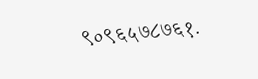९०९६५७८७६१.